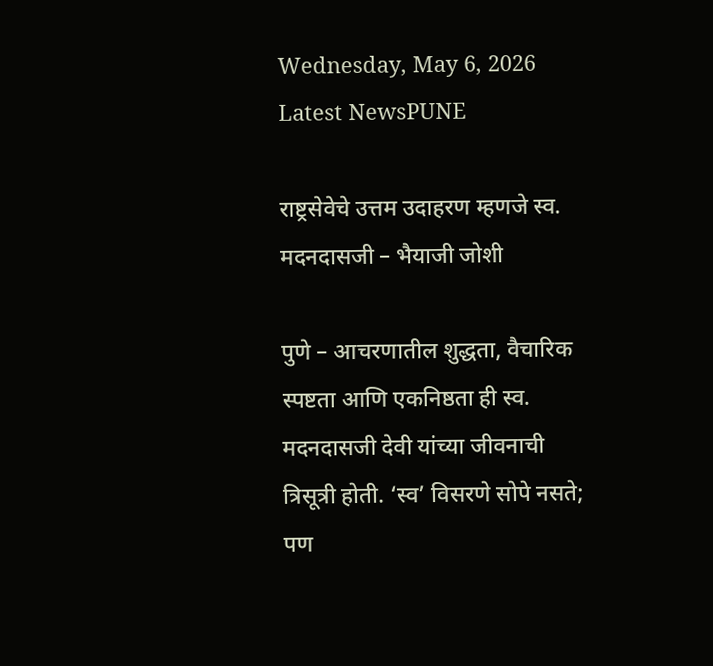Wednesday, May 6, 2026
Latest NewsPUNE

राष्ट्रसेवेचे उत्तम उदाहरण म्हणजे स्व. मदनदासजी – भैयाजी जोशी

पुणे – आचरणातील शुद्धता, वैचारिक स्पष्टता आणि एकनिष्ठता ही स्व. मदनदासजी देवी यांच्या जीवनाची त्रिसूत्री होती. ‘स्व’ विसरणे सोपे नसते; पण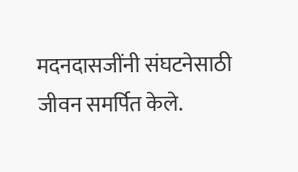मदनदासजींनी संघटनेसाठी जीवन समर्पित केले.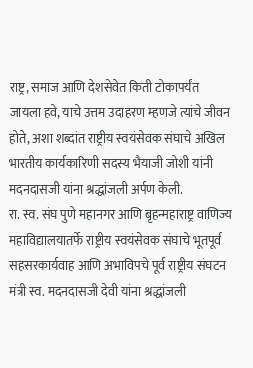राष्ट्र, समाज आणि देशसेवेत किती टोकापर्यंत जायला हवे, याचे उत्तम उदाहरण म्हणजे त्यांचे जीवन होते, अशा शब्दांत राष्ट्रीय स्वयंसेवक संघाचे अखिल भारतीय कार्यकारिणी सदस्य भैयाजी जोशी यांनी मदनदासजी यांना श्रद्धांजली अर्पण केली.
रा. स्व. संघ पुणे महानगर आणि बृहन्महाराष्ट्र वाणिज्य महाविद्यालयातर्फे राष्ट्रीय स्वयंसेवक संघाचे भूतपूर्व सहसरकार्यवाह आणि अभाविपचे पूर्व राष्ट्रीय संघटन मंत्री स्व. मदनदासजी देवी यांना श्रद्धांजली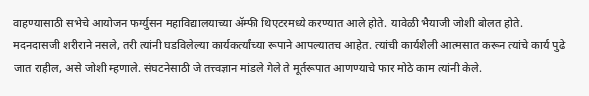वाहण्यासाठी सभेचे आयोजन फर्ग्युसन महाविद्यालयाच्या ॲम्फी थिएटरमध्ये करण्यात आले होते. यावेळी भैयाजी जोशी बोलत होते.
मदनदासजी शरीराने नसले, तरी त्यांनी घडविलेल्या कार्यकर्त्यांच्या रूपाने आपल्यातच आहेत. त्यांची कार्यशैली आत्मसात करून त्यांचे कार्य पुढे जात राहील, असे जोशी म्हणाले. संघटनेसाठी जे तत्त्वज्ञान मांडले गेले ते मूर्तरूपात आणण्याचे फार मोठे काम त्यांनी केले.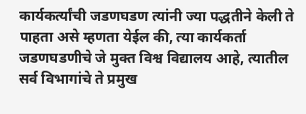कार्यकर्त्यांची जडणघडण त्यांनी ज्या पद्धतीने केली ते पाहता असे म्हणता येईल की, त्या कार्यकर्ता जडणघडणीचे जे मुक्त विश्व विद्यालय आहे, त्यातील सर्व विभागांचे ते प्रमुख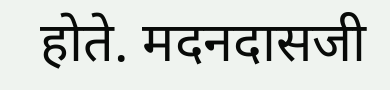होते. मदनदासजी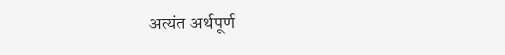अत्यंत अर्थपूर्ण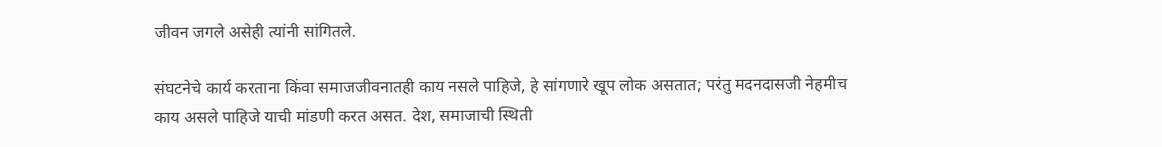जीवन जगले असेही त्यांनी सांगितले.

संघटनेचे कार्य करताना किंवा समाजजीवनातही काय नसले पाहिजे, हे सांगणारे खूप लोक असतात; परंतु मदनदासजी नेहमीच काय असले पाहिजे याची मांडणी करत असत. देश, समाजाची स्थिती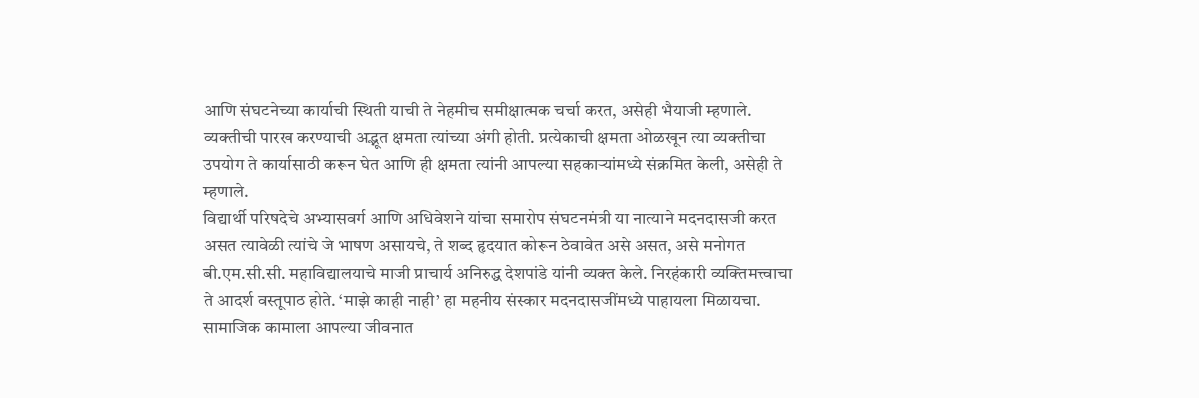आणि संघटनेच्या कार्याची स्थिती याची ते नेहमीच समीक्षात्मक चर्चा करत, असेही भैयाजी म्हणाले. व्यक्तीची पारख करण्याची अद्भूत क्षमता त्यांच्या अंगी होती. प्रत्येकाची क्षमता ओळखून त्या व्यक्तीचा उपयोग ते कार्यासाठी करून घेत आणि ही क्षमता त्यांनी आपल्या सहकाऱ्यांमध्ये संक्रमित केली, असेही ते म्हणाले.
विद्यार्थी परिषदेचे अभ्यासवर्ग आणि अधिवेशने यांचा समारोप संघटनमंत्री या नात्याने मदनदासजी करत असत त्यावेळी त्यांचे जे भाषण असायचे, ते शब्द हृदयात कोरून ठेवावेत असे असत, असे मनोगत बी.एम.सी.सी. महाविद्यालयाचे माजी प्राचार्य अनिरुद्ध देशपांडे यांनी व्यक्त केले. निरहंकारी व्यक्तिमत्त्वाचा ते आदर्श वस्तूपाठ होते. ‘माझे काही नाही’ हा महनीय संस्कार मदनदासजींमध्ये पाहायला मिळायचा. सामाजिक कामाला आपल्या जीवनात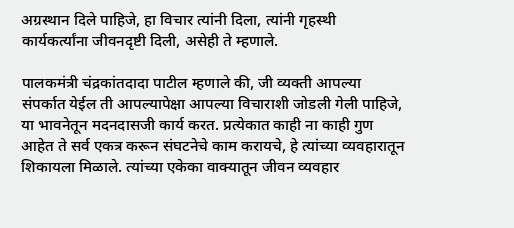अग्रस्थान दिले पाहिजे, हा विचार त्यांनी दिला, त्यांनी गृहस्थी कार्यकर्त्यांना जीवनदृष्टी दिली, असेही ते म्हणाले.

पालकमंत्री चंद्रकांतदादा पाटील म्हणाले की, जी व्यक्ती आपल्या संपर्कात येईल ती आपल्यापेक्षा आपल्या विचाराशी जोडली गेली पाहिजे, या भावनेतून मदनदासजी कार्य करत. प्रत्येकात काही ना काही गुण आहेत ते सर्व एकत्र करून संघटनेचे काम करायचे, हे त्यांच्या व्यवहारातून शिकायला मिळाले. त्यांच्या एकेका वाक्यातून जीवन व्यवहार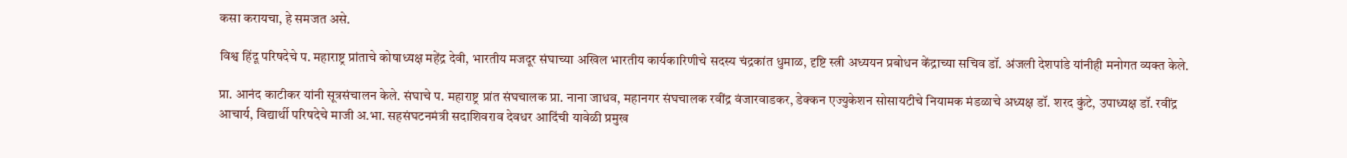कसा करायचा, हे समजत असे.

विश्व हिंदू परिषदेचे प. महाराष्ट्र प्रांताचे कोषाध्यक्ष महेंद्र देवी, भारतीय मजदूर संघाच्या अखिल भारतीय कार्यकारिणीचे सदस्य चंद्रकांत धुमाळ, दृष्टि स्त्री अध्ययन प्रबोधन केंद्राच्या सचिव डॉ. अंजली देशपांडे यांनीही मनोगत व्यक्त केले.

प्रा. आनंद काटीकर यांनी सूत्रसंचालन केले. संघाचे प. महाराष्ट्र प्रांत संघचालक प्रा. नाना जाधव, महानगर संघचालक रवींद्र वंजारवाडकर, डेक्कन एज्युकेशन सोसायटीचे नियामक मंडळाचे अध्यक्ष डॉ. शरद कुंटे, उपाध्यक्ष डॉ. रवींद्र आचार्य, विद्यार्थी परिषदेचे माजी अ.भा. सहसंघटनमंत्री सदाशिवराव देवधर आदिंची यावेळी प्रमुख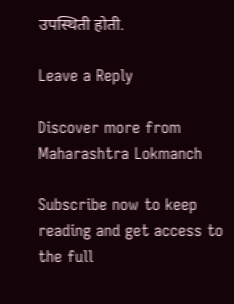उपस्थिती होती.

Leave a Reply

Discover more from Maharashtra Lokmanch

Subscribe now to keep reading and get access to the full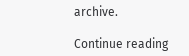archive.

Continue reading